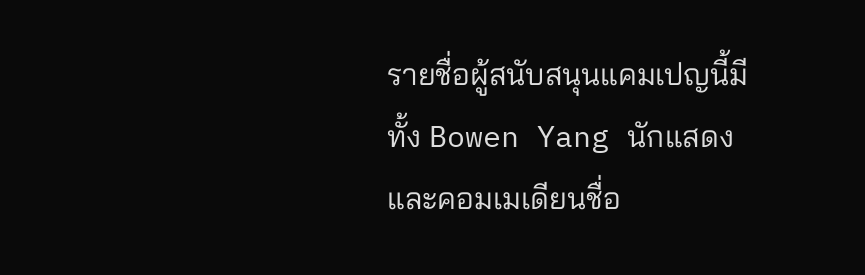รายชื่อผู้สนับสนุนแคมเปญนี้มีทั้ง Bowen Yang นักแสดงและคอมเมเดียนชื่อ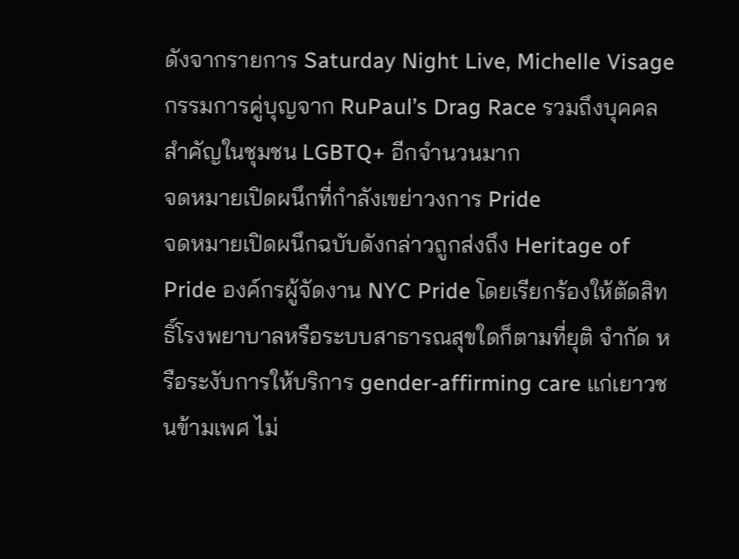ดังจากรายการ Saturday Night Live, Michelle Visage กรรมการคู่บุญจาก RuPaul’s Drag Race รวมถึงบุคคลสำคัญในชุมชน LGBTQ+ อีกจำนวนมาก
จดหมายเปิดผนึกที่กำลังเขย่าวงการ Pride
จดหมายเปิดผนึกฉบับดังกล่าวถูกส่งถึง Heritage of Pride องค์กรผู้จัดงาน NYC Pride โดยเรียกร้องให้ตัดสิทธิ์โรงพยาบาลหรือระบบสาธารณสุขใดก็ตามที่ยุติ จำกัด หรือระงับการให้บริการ gender-affirming care แก่เยาวชนข้ามเพศ ไม่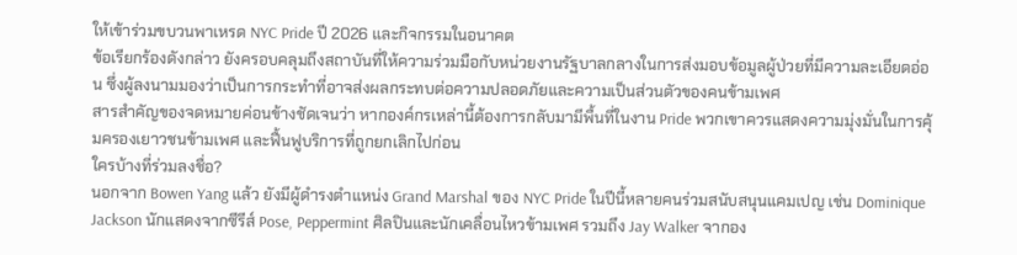ให้เข้าร่วมขบวนพาเหรด NYC Pride ปี 2026 และกิจกรรมในอนาคต
ข้อเรียกร้องดังกล่าว ยังครอบคลุมถึงสถาบันที่ให้ความร่วมมือกับหน่วยงานรัฐบาลกลางในการส่งมอบข้อมูลผู้ป่วยที่มีความละเอียดอ่อน ซึ่งผู้ลงนามมองว่าเป็นการกระทำที่อาจส่งผลกระทบต่อความปลอดภัยและความเป็นส่วนตัวของคนข้ามเพศ
สารสำคัญของจดหมายค่อนข้างชัดเจนว่า หากองค์กรเหล่านี้ต้องการกลับมามีพื้นที่ในงาน Pride พวกเขาควรแสดงความมุ่งมั่นในการคุ้มครองเยาวชนข้ามเพศ และฟื้นฟูบริการที่ถูกยกเลิกไปก่อน
ใครบ้างที่ร่วมลงชื่อ?
นอกจาก Bowen Yang แล้ว ยังมีผู้ดำรงตำแหน่ง Grand Marshal ของ NYC Pride ในปีนี้หลายคนร่วมสนับสนุนแคมเปญ เช่น Dominique Jackson นักแสดงจากซีรีส์ Pose, Peppermint ศิลปินและนักเคลื่อนไหวข้ามเพศ รวมถึง Jay Walker จากอง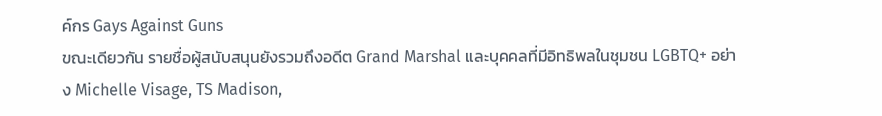ค์กร Gays Against Guns
ขณะเดียวกัน รายชื่อผู้สนับสนุนยังรวมถึงอดีต Grand Marshal และบุคคลที่มีอิทธิพลในชุมชน LGBTQ+ อย่าง Michelle Visage, TS Madison,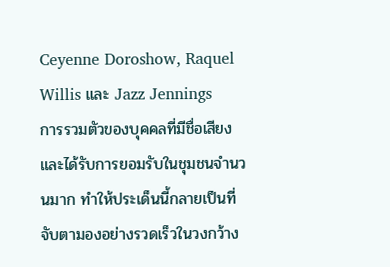Ceyenne Doroshow, Raquel Willis และ Jazz Jennings
การรวมตัวของบุคคลที่มีชื่อเสียงและได้รับการยอมรับในชุมชนจำนวนมาก ทำให้ประเด็นนี้กลายเป็นที่จับตามองอย่างรวดเร็วในวงกว้าง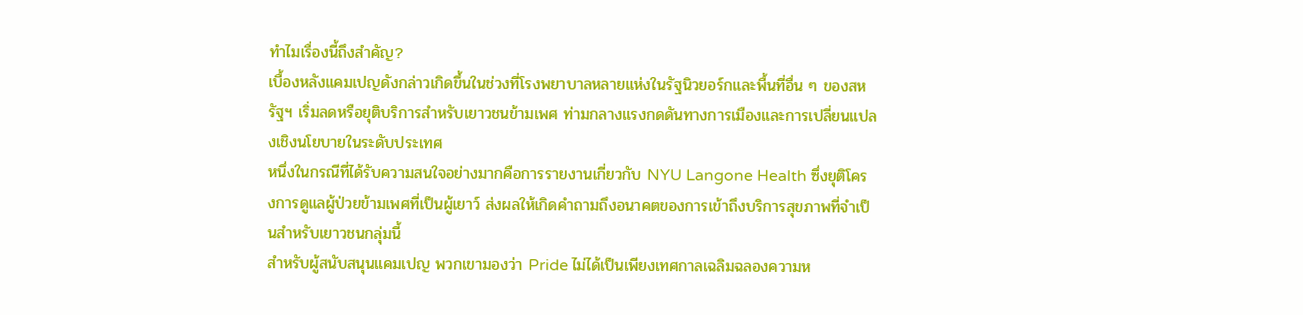ทำไมเรื่องนี้ถึงสำคัญ?
เบื้องหลังแคมเปญดังกล่าวเกิดขึ้นในช่วงที่โรงพยาบาลหลายแห่งในรัฐนิวยอร์กและพื้นที่อื่น ๆ ของสหรัฐฯ เริ่มลดหรือยุติบริการสำหรับเยาวชนข้ามเพศ ท่ามกลางแรงกดดันทางการเมืองและการเปลี่ยนแปลงเชิงนโยบายในระดับประเทศ
หนึ่งในกรณีที่ได้รับความสนใจอย่างมากคือการรายงานเกี่ยวกับ NYU Langone Health ซึ่งยุติโครงการดูแลผู้ป่วยข้ามเพศที่เป็นผู้เยาว์ ส่งผลให้เกิดคำถามถึงอนาคตของการเข้าถึงบริการสุขภาพที่จำเป็นสำหรับเยาวชนกลุ่มนี้
สำหรับผู้สนับสนุนแคมเปญ พวกเขามองว่า Pride ไม่ได้เป็นเพียงเทศกาลเฉลิมฉลองความห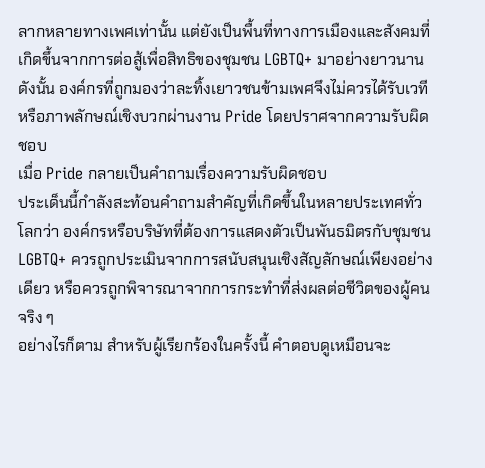ลากหลายทางเพศเท่านั้น แต่ยังเป็นพื้นที่ทางการเมืองและสังคมที่เกิดขึ้นจากการต่อสู้เพื่อสิทธิของชุมชน LGBTQ+ มาอย่างยาวนาน ดังนั้น องค์กรที่ถูกมองว่าละทิ้งเยาวชนข้ามเพศจึงไม่ควรได้รับเวทีหรือภาพลักษณ์เชิงบวกผ่านงาน Pride โดยปราศจากความรับผิดชอบ
เมื่อ Pride กลายเป็นคำถามเรื่องความรับผิดชอบ
ประเด็นนี้กำลังสะท้อนคำถามสำคัญที่เกิดขึ้นในหลายประเทศทั่วโลกว่า องค์กรหรือบริษัทที่ต้องการแสดงตัวเป็นพันธมิตรกับชุมชน LGBTQ+ ควรถูกประเมินจากการสนับสนุนเชิงสัญลักษณ์เพียงอย่างเดียว หรือควรถูกพิจารณาจากการกระทำที่ส่งผลต่อชีวิตของผู้คนจริง ๆ
อย่างไรก็ตาม สำหรับผู้เรียกร้องในครั้งนี้ คำตอบดูเหมือนจะ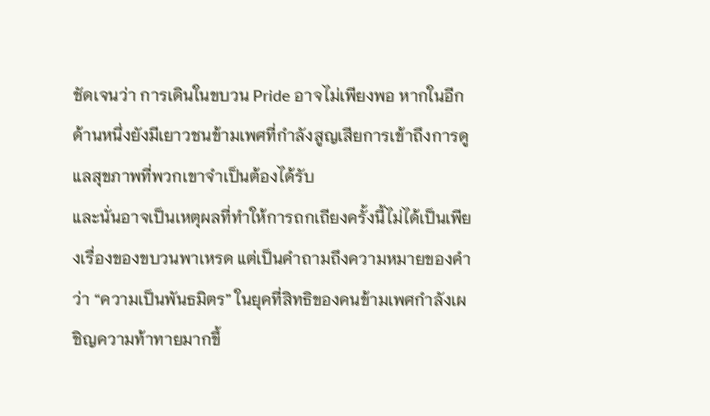ชัดเจนว่า การเดินในขบวน Pride อาจไม่เพียงพอ หากในอีกด้านหนึ่งยังมีเยาวชนข้ามเพศที่กำลังสูญเสียการเข้าถึงการดูแลสุขภาพที่พวกเขาจำเป็นต้องได้รับ
และนั่นอาจเป็นเหตุผลที่ทำให้การถกเถียงครั้งนี้ไม่ได้เป็นเพียงเรื่องของขบวนพาเหรด แต่เป็นคำถามถึงความหมายของคำว่า “ความเป็นพันธมิตร” ในยุคที่สิทธิของคนข้ามเพศกำลังเผชิญความท้าทายมากขึ้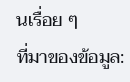นเรื่อย ๆ
ที่มาของข้อมูล: